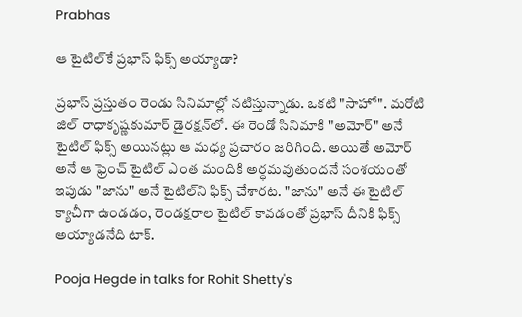Prabhas

ఆ టైటిల్‌కే ప్ర‌భాస్ ఫిక్స్ అయ్యాడా?

ప్ర‌భాస్ ప్ర‌స్తుతం రెండు సినిమాల్లో న‌టిస్తున్నాడు. ఒక‌టి "సాహో". మ‌రోటి జిల్ రాధాకృష్ణ‌కుమార్ డైర‌క్ష‌న్‌లో. ఈ రెండో సినిమాకి "అమోర్" అనే టైటిల్ ఫిక్స్ అయిన‌ట్లు ఆ మ‌ధ్య ప్ర‌చారం జ‌రిగింది. అయితే అమోర్ అనే ఆ ఫ్రెంచ్ టైటిల్ ఎంత మందికి అర్ధ‌మ‌వుతుంద‌నే సంశ‌యంతో ఇపుడు "జాను" అనే టైటిల్‌ని ఫిక్స్ చేశారట‌. "జాను" అనే ఈ టైటిల్ క్యాచీగా ఉండ‌డం, రెండ‌క్ష‌రాల టైటిల్ కావ‌డంతో ప్ర‌భాస్ దీనికి ఫిక్స్ అయ్యాడ‌నేది టాక్‌.

Pooja Hegde in talks for Rohit Shetty's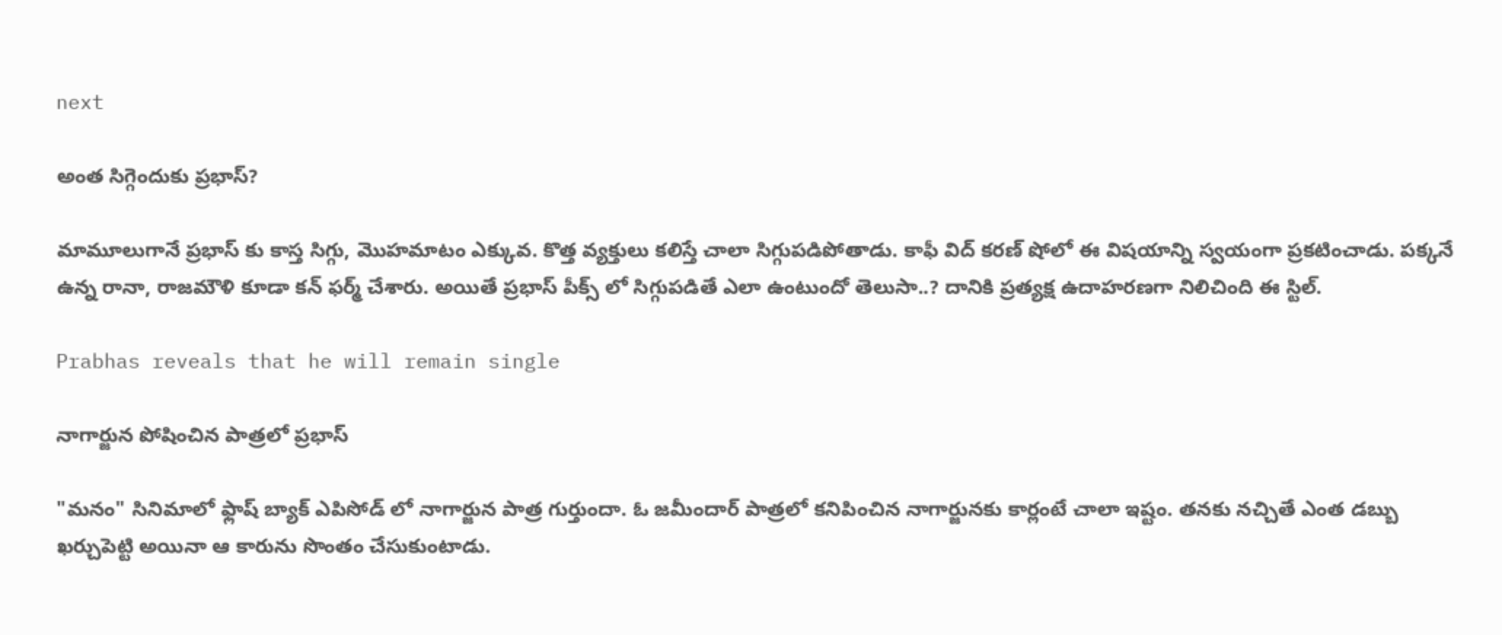next

అంత సిగ్గెందుకు ప్రభాస్?

మామూలుగానే ప్రభాస్ కు కాస్త సిగ్గు, మొహమాటం ఎక్కువ. కొత్త వ్యక్తులు కలిస్తే చాలా సిగ్గుపడిపోతాడు. కాఫీ విద్ కరణ్ షోలో ఈ విషయాన్ని స్వయంగా ప్రకటించాడు. పక్కనే ఉన్న రానా, రాజమౌళి కూడా కన్ ఫర్మ్ చేశారు. అయితే ప్రభాస్ పీక్స్ లో సిగ్గుపడితే ఎలా ఉంటుందో తెలుసా..? దానికి ప్రత్యక్ష ఉదాహరణగా నిలిచింది ఈ స్టిల్.

Prabhas reveals that he will remain single

నాగార్జున పోషించిన పాత్రలో ప్రభాస్

"మనం" సినిమాలో ఫ్లాష్ బ్యాక్ ఎపిసోడ్ లో నాగార్జున పాత్ర గుర్తుందా. ఓ జమీందార్ పాత్రలో కనిపించిన నాగార్జునకు కార్లంటే చాలా ఇష్టం. తనకు నచ్చితే ఎంత డబ్బు ఖర్చుపెట్టి అయినా ఆ కారును సొంతం చేసుకుంటాడు.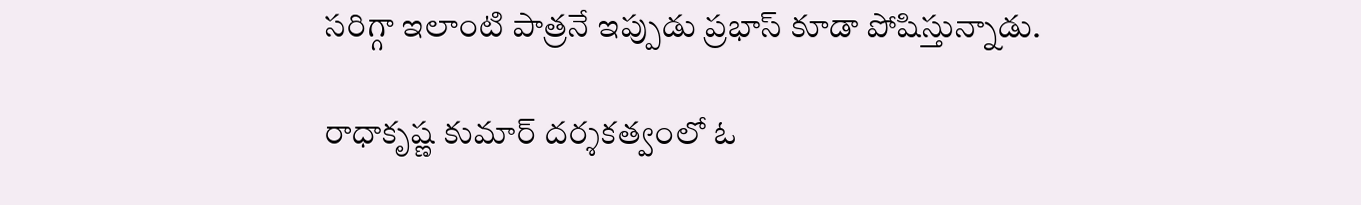సరిగ్గా ఇలాంటి పాత్రనే ఇప్పుడు ప్రభాస్ కూడా పోషిస్తున్నాడు.

రాధాకృష్ణ కుమార్ దర్శకత్వంలో ఓ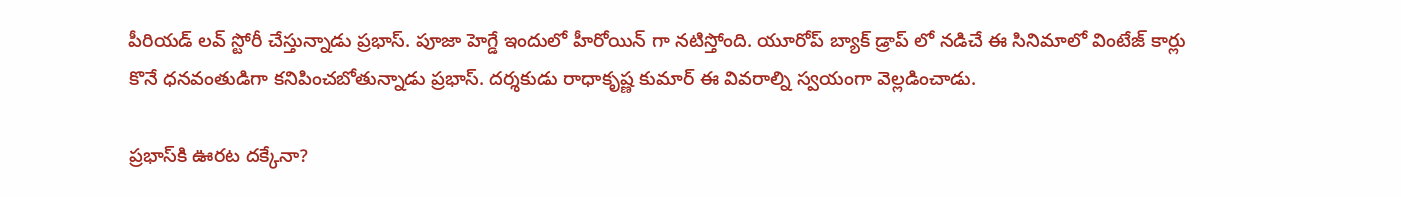పీరియ‌డ్ ల‌వ్‌ స్టోరీ చేస్తున్నాడు ప్రభాస్. పూజా హెగ్డే ఇందులో హీరోయిన్ గా నటిస్తోంది. యూరోప్ బ్యాక్ డ్రాప్ లో నడిచే ఈ సినిమాలో వింటేజ్ కార్లు కొనే ధనవంతుడిగా కనిపించబోతున్నాడు ప్రభాస్. దర్శకుడు రాధాకృష్ణ కుమార్ ఈ వివరాల్ని స్వయంగా వెల్లడించాడు.

ప్ర‌భాస్‌కి ఊర‌ట ద‌క్కేనా?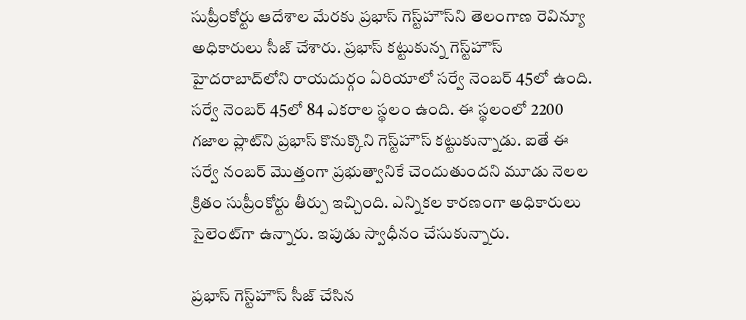సుప్రీంకోర్టు ఆదేశాల మేర‌కు ప్ర‌భాస్ గెస్ట్‌హౌస్‌ని తెలంగాణ రెవిన్యూ అధికారులు సీజ్ చేశారు. ప్ర‌భాస్ క‌ట్టుకున్న గెస్ట్‌హౌస్ హైద‌రాబాద్‌లోని రాయ‌దుర్గం ఏరియాలో స‌ర్వే నెంబ‌ర్ 45లో ఉంది. స‌ర్వే నెంబ‌ర్ 45లో 84 ఎక‌రాల స్థ‌లం ఉంది. ఈ స్థ‌లంలో 2200 గ‌జాల ప్లాట్‌ని ప్ర‌భాస్ కొనుక్కొని గెస్ట్‌హౌస్ క‌ట్టుకున్నాడు. ఐతే ఈ స‌ర్వే నంబ‌ర్ మొత్తంగా ప్ర‌భుత్వానికే చెందుతుంద‌ని మూడు నెల‌ల క్రితం సుప్రీంకోర్టు తీర్పు ఇచ్చింది. ఎన్నిక‌ల కార‌ణంగా అధికారులు సైలెంట్‌గా ఉన్నారు. ఇపుడు స్వాధీనం చేసుకున్నారు.

ప్ర‌భాస్ గెస్ట్‌హౌస్ సీజ్ చేసిన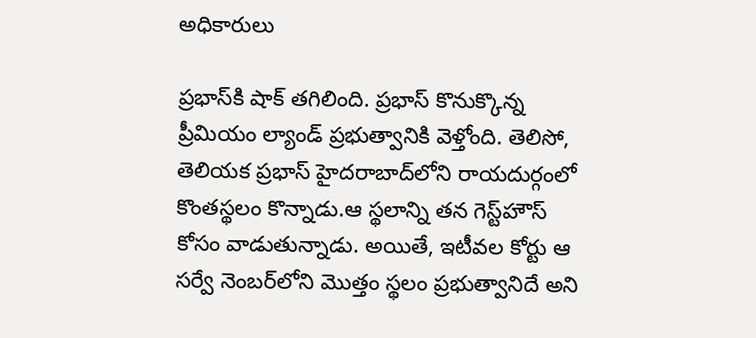అధికారులు

ప్ర‌భాస్‌కి షాక్ తగిలింది. ప్ర‌భాస్ కొనుక్కొన్న ప్రీమియం ల్యాండ్ ప్ర‌భుత్వానికి వెళ్తోంది. తెలిసో, తెలియ‌క ప్ర‌భాస్ హైద‌రాబాద్‌లోని రాయ‌దుర్గంలో కొంత‌స్థ‌లం కొన్నాడు.ఆ స్థ‌లాన్ని త‌న గెస్ట్‌హౌస్ కోసం వాడుతున్నాడు. అయితే, ఇటీవ‌ల కోర్టు ఆ స‌ర్వే నెంబ‌ర్‌లోని మొత్తం స్థ‌లం ప్ర‌భుత్వానిదే అని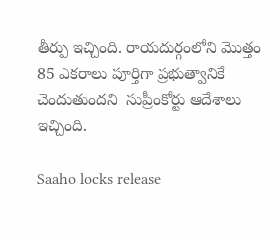తీర్పు ఇచ్చింది. రాయ‌దుర్గంలోని మొత్తం 85 ఎక‌రాలు పూర్తిగా ప్ర‌భుత్వానికే చెందుతుంద‌ని  సుప్రీంకోర్టు ఆదేశాలు ఇచ్చింది.

Saaho locks release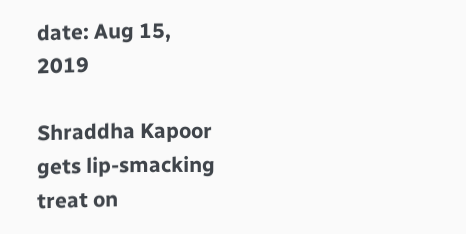date: Aug 15, 2019

Shraddha Kapoor gets lip-smacking treat on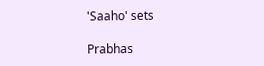'Saaho' sets

Prabhas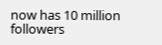now has 10 million followers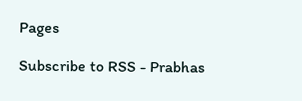Pages

Subscribe to RSS - Prabhas